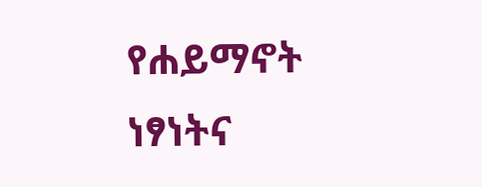የሐይማኖት ነፃነትና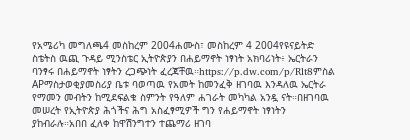የአሜሪካ መግለጫ4 መስከረም 2004ሐሙስ፣ መስከረም 4 2004የዩናይትድ ስቴትስ ዉጪ ጉዳይ ሚንስቴር ኢትዮጵያን በሐይማኖት ነፃነት አክባሪነት፥ ኤርትራን ባንፃሩ በሐይማኖት ነፃትን ረጋጭነት ፈረጃቸዉ።https://p.dw.com/p/Rlt8ምስል APማስታወቂያመስሪያ ቤቱ ባወጣዉ የአመት ከመንፈቅ ዘገባዉ እንዳለዉ ኤርትራ የማመን መብትን ከሚደፍልቁ ስምንት የዓለም ሐገራት መካካል አንዷ ናት።በዘገባዉ መሠረት የኢትዮጵያ ሕጎችና ሕግ አስፈፃሚዎች ግን የሐይማኖት ነፃነትን ያከብራሉ።አበበ ፈለቀ ከዋሽንግተን ተጨማሪ ዘገባ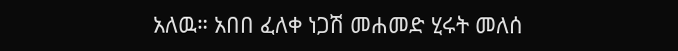አለዉ። አበበ ፈለቀ ነጋሽ መሐመድ ሂሩት መለሰ